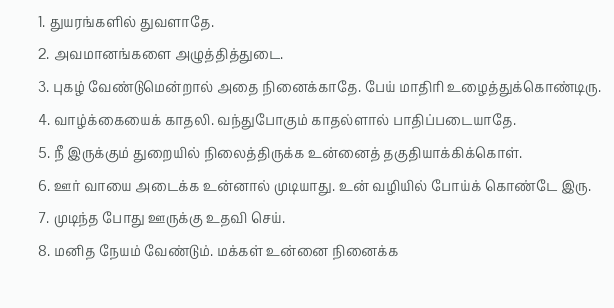1. துயரங்களில் துவளாதே.
2. அவமானங்களை அழுத்தித்துடை.
3. புகழ் வேண்டுமென்றால் அதை நினைக்காதே. பேய் மாதிரி உழைத்துக்கொண்டிரு.
4. வாழ்க்கையைக் காதலி. வந்துபோகும் காதல்ளால் பாதிப்படையாதே.
5. நீ இருக்கும் துறையில் நிலைத்திருக்க உன்னைத் தகுதியாக்கிக்கொள்.
6. ஊர் வாயை அடைக்க உன்னால் முடியாது. உன் வழியில் போய்க் கொண்டே இரு.
7. முடிந்த போது ஊருக்கு உதவி செய்.
8. மனித நேயம் வேண்டும். மக்கள் உன்னை நினைக்க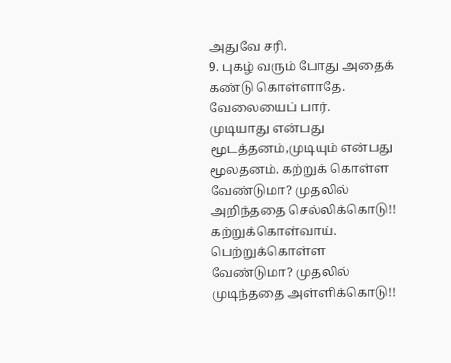அதுவே சரி.
9. புகழ் வரும் போது அதைக் கண்டு கொள்ளாதே. வேலையைப் பார்.
முடியாது என்பது மூடத்தனம்,முடியும் என்பது மூலதனம். கற்றுக் கொள்ள வேண்டுமா? முதலில் அறிந்ததை செல்லிக்கொடு!! கற்றுக்கொள்வாய். பெற்றுக்கொள்ள வேண்டுமா? முதலில் முடிந்ததை அள்ளிக்கொடு!!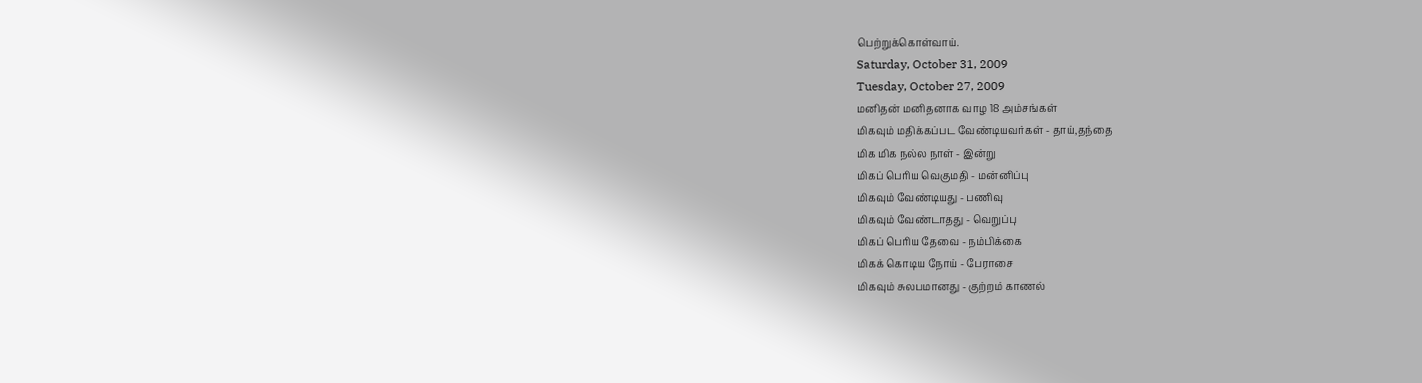பெற்றுக்கொள்வாய்.
Saturday, October 31, 2009
Tuesday, October 27, 2009
மனிதன் மனிதனாக வாழ 18 அம்சங்கள்
மிகவும் மதிக்கப்பட வேண்டியவர்கள் - தாய்,தந்தை
மிக மிக நல்ல நாள் - இன்று
மிகப் பெரிய வெகுமதி - மன்னிப்பு
மிகவும் வேண்டியது - பணிவு
மிகவும் வேண்டாதது - வெறுப்பு
மிகப் பெரிய தேவை - நம்பிக்கை
மிகக் கொடிய நோய் - பேராசை
மிகவும் சுலபமானது - குற்றம் காணல்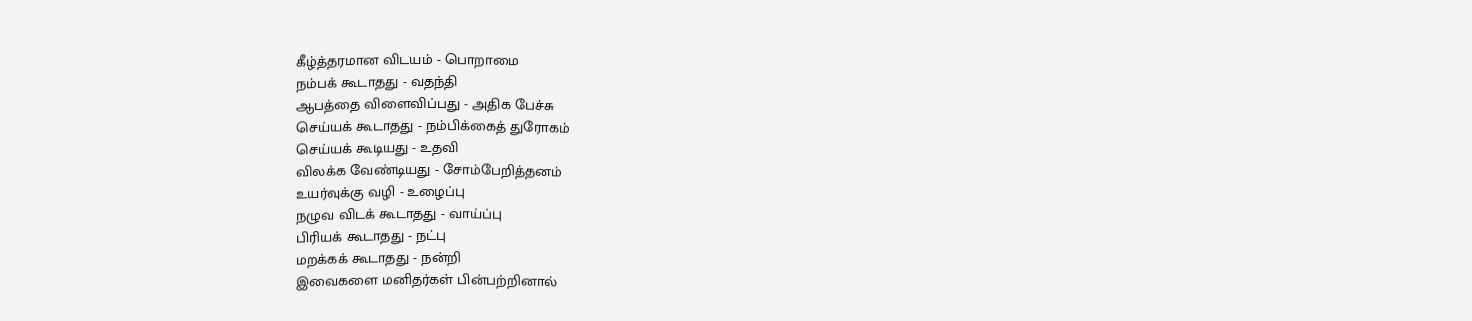கீழ்த்தரமான விடயம் - பொறாமை
நம்பக் கூடாதது - வதந்தி
ஆபத்தை விளைவிப்பது - அதிக பேச்சு
செய்யக் கூடாதது - நம்பிக்கைத் துரோகம்
செய்யக் கூடியது - உதவி
விலக்க வேண்டியது - சோம்பேறித்தனம்
உயர்வுக்கு வழி - உழைப்பு
நழுவ விடக் கூடாதது - வாய்ப்பு
பிரியக் கூடாதது - நட்பு
மறக்கக் கூடாதது - நன்றி
இவைகளை மனிதர்கள் பின்பற்றினால்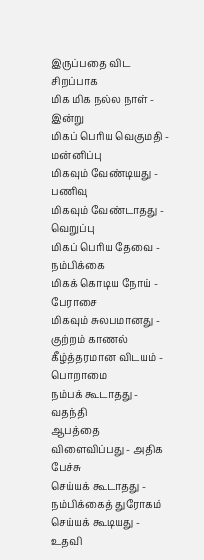இருப்பதை விட சிறப்பாக
மிக மிக நல்ல நாள் - இன்று
மிகப் பெரிய வெகுமதி - மன்னிப்பு
மிகவும் வேண்டியது - பணிவு
மிகவும் வேண்டாதது - வெறுப்பு
மிகப் பெரிய தேவை - நம்பிக்கை
மிகக் கொடிய நோய் - பேராசை
மிகவும் சுலபமானது - குற்றம் காணல்
கீழ்த்தரமான விடயம் - பொறாமை
நம்பக் கூடாதது - வதந்தி
ஆபத்தை விளைவிப்பது - அதிக பேச்சு
செய்யக் கூடாதது - நம்பிக்கைத் துரோகம்
செய்யக் கூடியது - உதவி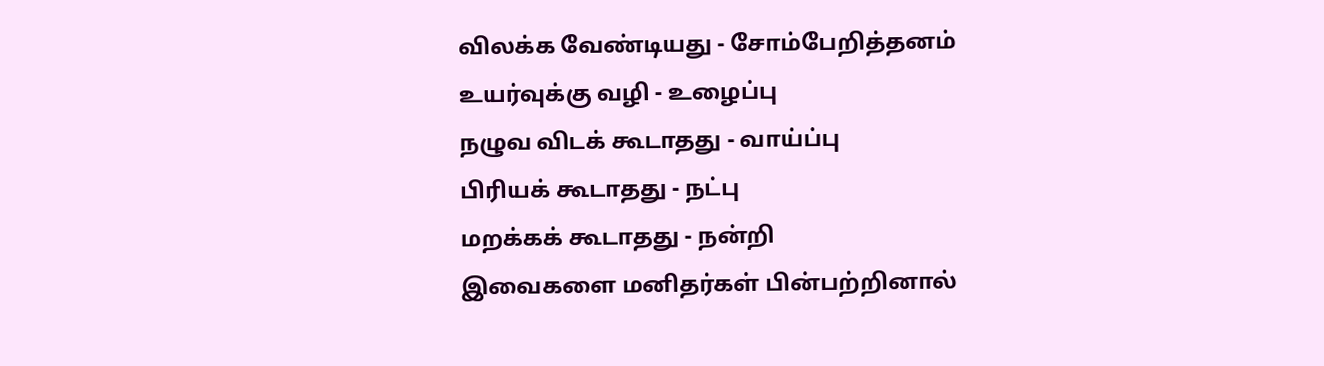விலக்க வேண்டியது - சோம்பேறித்தனம்
உயர்வுக்கு வழி - உழைப்பு
நழுவ விடக் கூடாதது - வாய்ப்பு
பிரியக் கூடாதது - நட்பு
மறக்கக் கூடாதது - நன்றி
இவைகளை மனிதர்கள் பின்பற்றினால்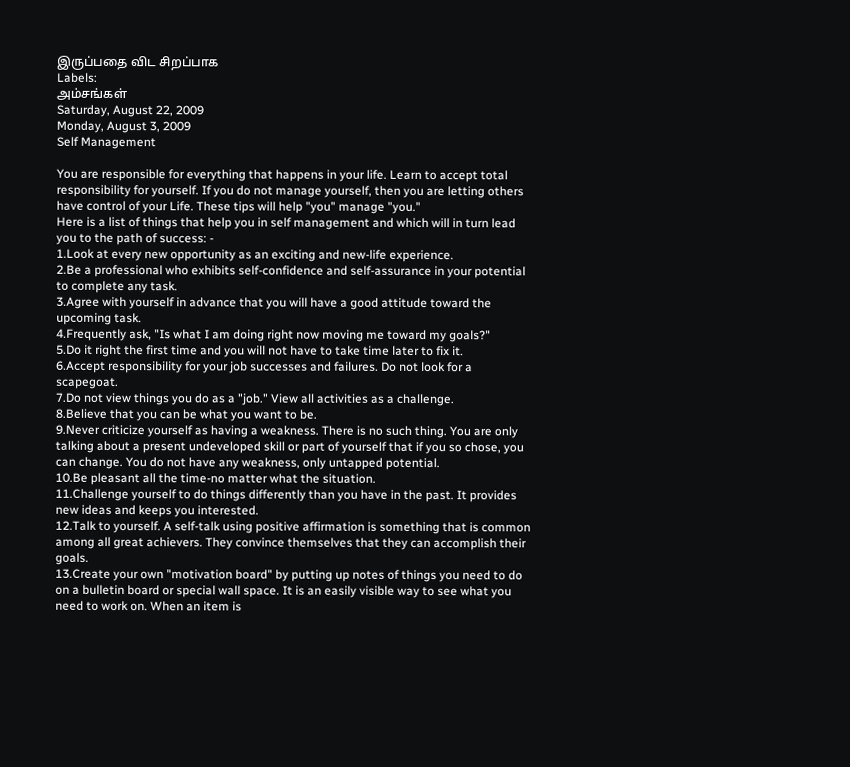இருப்பதை விட சிறப்பாக
Labels:
அம்சங்கள்
Saturday, August 22, 2009
Monday, August 3, 2009
Self Management

You are responsible for everything that happens in your life. Learn to accept total responsibility for yourself. If you do not manage yourself, then you are letting others have control of your Life. These tips will help "you" manage "you."
Here is a list of things that help you in self management and which will in turn lead you to the path of success: -
1.Look at every new opportunity as an exciting and new-life experience.
2.Be a professional who exhibits self-confidence and self-assurance in your potential to complete any task.
3.Agree with yourself in advance that you will have a good attitude toward the upcoming task.
4.Frequently ask, "Is what I am doing right now moving me toward my goals?"
5.Do it right the first time and you will not have to take time later to fix it.
6.Accept responsibility for your job successes and failures. Do not look for a scapegoat.
7.Do not view things you do as a "job." View all activities as a challenge.
8.Believe that you can be what you want to be.
9.Never criticize yourself as having a weakness. There is no such thing. You are only talking about a present undeveloped skill or part of yourself that if you so chose, you can change. You do not have any weakness, only untapped potential.
10.Be pleasant all the time-no matter what the situation.
11.Challenge yourself to do things differently than you have in the past. It provides new ideas and keeps you interested.
12.Talk to yourself. A self-talk using positive affirmation is something that is common among all great achievers. They convince themselves that they can accomplish their goals.
13.Create your own "motivation board" by putting up notes of things you need to do on a bulletin board or special wall space. It is an easily visible way to see what you need to work on. When an item is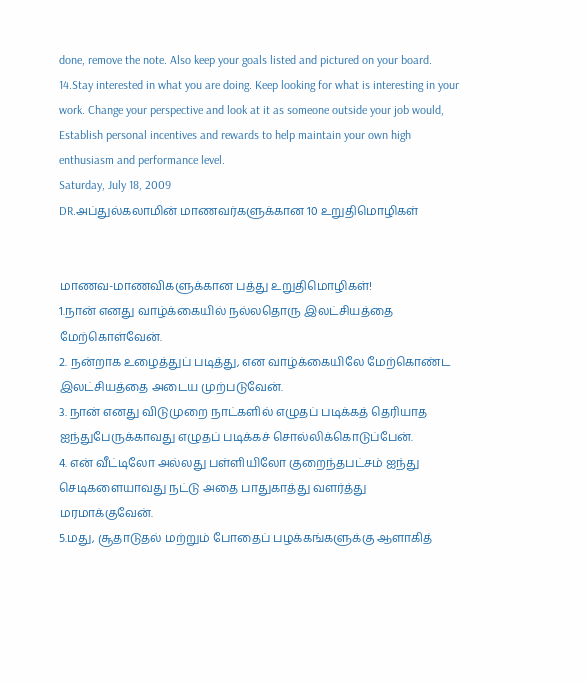done, remove the note. Also keep your goals listed and pictured on your board.
14.Stay interested in what you are doing. Keep looking for what is interesting in your work. Change your perspective and look at it as someone outside your job would,
Establish personal incentives and rewards to help maintain your own high enthusiasm and performance level.
Saturday, July 18, 2009
DR.அப்துல்கலாமின் மாணவர்களுக்கான 10 உறுதிமொழிகள்


மாணவ-மாணவிகளுக்கான பத்து உறுதிமொழிகள்!
1.நான் எனது வாழ்க்கையில் நல்லதொரு இலட்சியத்தை மேற்கொள்வேன்.
2. நன்றாக உழைத்துப் படித்து, என வாழ்க்கையிலே மேற்கொண்ட இலட்சியத்தை அடைய முற்படுவேன்.
3. நான் எனது விடுமுறை நாட்களில் எழுதப் படிக்கத் தெரியாத ஐந்துபேருக்காவது எழுதப் படிக்கச் சொல்லிக்கொடுப்பேன்.
4. என் வீட்டிலோ அல்லது பள்ளியிலோ குறைந்தபட்சம் ஐந்து செடிகளையாவது நட்டு அதை பாதுகாத்து வளர்த்து மரமாக்குவேன்.
5.மது, சூதாடுதல் மற்றும் போதைப் பழக்கங்களுக்கு ஆளாகித்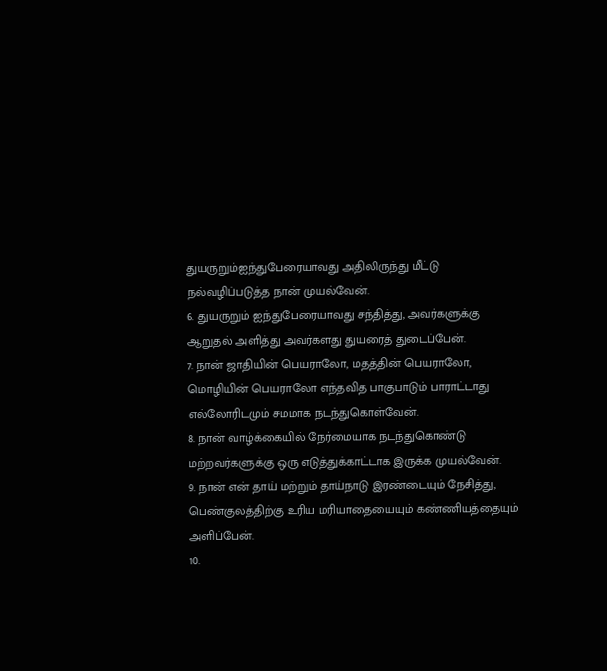துயருறும்ஐந்துபேரையாவது அதிலிருந்து மீட்டு நல்வழிப்படுத்த நான் முயல்வேன்.
6. துயருறும் ஐந்துபேரையாவது சந்தித்து, அவர்களுக்கு ஆறுதல் அளித்து அவர்களது துயரைத் துடைப்பேன்.
7. நான் ஜாதியின் பெயராலோ, மதத்தின் பெயராலோ, மொழியின் பெயராலோ எந்தவித பாகுபாடும் பாராட்டாது எல்லோரிடமும் சமமாக நடந்துகொள்வேன்.
8. நான் வாழ்க்கையில் நேர்மையாக நடந்துகொண்டு மற்றவர்களுக்கு ஒரு எடுத்துக்காட்டாக இருக்க முயல்வேன்.
9. நான் என் தாய் மற்றும் தாய்நாடு இரண்டையும் நேசித்து, பெண்குலத்திற்கு உரிய மரியாதையையும் கண்ணியத்தையும் அளிப்பேன்.
10.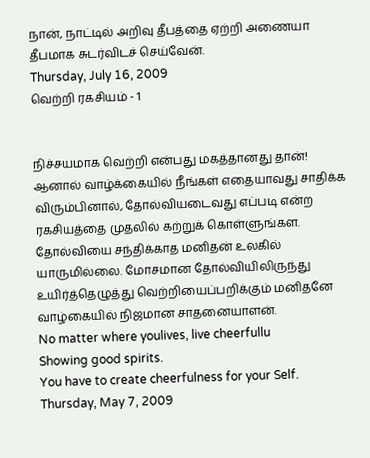நான், நாட்டில் அறிவு தீபத்தை ஏற்றி அணையா தீபமாக சுடர்விடச் செய்வேன்.
Thursday, July 16, 2009
வெற்றி ரகசியம் - 1


நிச்சயமாக வெற்றி என்பது மகத்தானது தான்! ஆனால் வாழ்க்கையில் நீங்கள் எதையாவது சாதிக்க விரும்பினால், தோல்வியடைவது எப்படி என்ற ரகசியத்தை முதலில் கற்றுக் கொள்ளுங்கள. தோல்வியை சந்திக்காத மனிதன் உலகில் யாருமில்லை. மோசமான தோல்வியிலிருந்து உயிர்த்தெழுத்து வெற்றியைப்பறிக்கும் மனிதனே வாழ்கையில் நிஜமான சாதனையாளன்.
No matter where youlives, live cheerfullu
Showing good spirits.
You have to create cheerfulness for your Self.
Thursday, May 7, 2009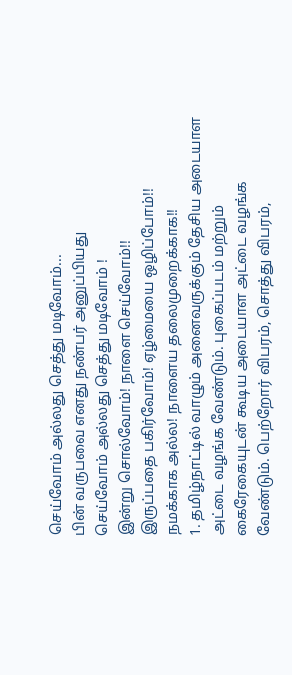செய்வோம் அல்லது செத்து மடிவோம்...
பின் வருபவை எனது நண்பர் அனுப்பியது
செய்வோம் அல்லது செத்து மடிவோம் !
இன்று சொல்வோம்! நாளை செய்வோம்!!
இருப்பதை பகிர்வோம்! ஏழ்மையை ஒழிப்போம்!!
நமக்காக அல்ல! நாளைய தலைமுறைக்காக!!
1. தமிழ்நாட்டில் வாழும் அனைவருக்கும் தேசிய அடையாள அட்டை வழங்க வேண்டும். புகைப்படம் மற்றும் கைரேகையுடன் கூடிய அடையாள அட்டை வழங்க வேண்டும். பெற்றோர் விபரம், சொத்து விபரம்,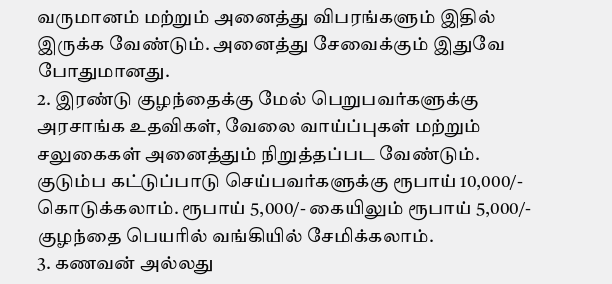வருமானம் மற்றும் அனைத்து விபரங்களும் இதில் இருக்க வேண்டும். அனைத்து சேவைக்கும் இதுவே போதுமானது.
2. இரண்டு குழந்தைக்கு மேல் பெறுபவர்களுக்கு அரசாங்க உதவிகள், வேலை வாய்ப்புகள் மற்றும் சலுகைகள் அனைத்தும் நிறுத்தப்பட வேண்டும். குடும்ப கட்டுப்பாடு செய்பவர்களுக்கு ரூபாய் 10,000/- கொடுக்கலாம். ரூபாய் 5,000/- கையிலும் ரூபாய் 5,000/- குழந்தை பெயரில் வங்கியில் சேமிக்கலாம்.
3. கணவன் அல்லது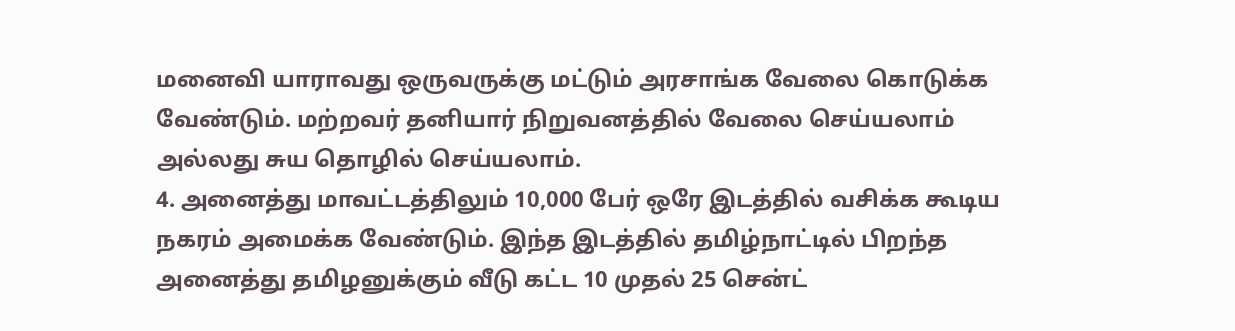மனைவி யாராவது ஒருவருக்கு மட்டும் அரசாங்க வேலை கொடுக்க வேண்டும். மற்றவர் தனியார் நிறுவனத்தில் வேலை செய்யலாம் அல்லது சுய தொழில் செய்யலாம்.
4. அனைத்து மாவட்டத்திலும் 10,000 பேர் ஒரே இடத்தில் வசிக்க கூடிய நகரம் அமைக்க வேண்டும். இந்த இடத்தில் தமிழ்நாட்டில் பிறந்த அனைத்து தமிழனுக்கும் வீடு கட்ட 10 முதல் 25 சென்ட்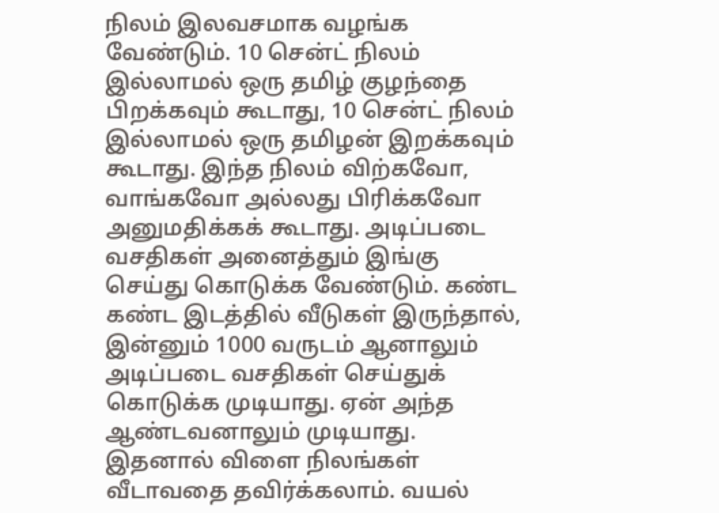நிலம் இலவசமாக வழங்க வேண்டும். 10 சென்ட் நிலம் இல்லாமல் ஒரு தமிழ் குழந்தை பிறக்கவும் கூடாது, 10 சென்ட் நிலம் இல்லாமல் ஒரு தமிழன் இறக்கவும் கூடாது. இந்த நிலம் விற்கவோ, வாங்கவோ அல்லது பிரிக்கவோ அனுமதிக்கக் கூடாது. அடிப்படை வசதிகள் அனைத்தும் இங்கு செய்து கொடுக்க வேண்டும். கண்ட கண்ட இடத்தில் வீடுகள் இருந்தால், இன்னும் 1000 வருடம் ஆனாலும் அடிப்படை வசதிகள் செய்துக் கொடுக்க முடியாது. ஏன் அந்த ஆண்டவனாலும் முடியாது. இதனால் விளை நிலங்கள் வீடாவதை தவிர்க்கலாம். வயல்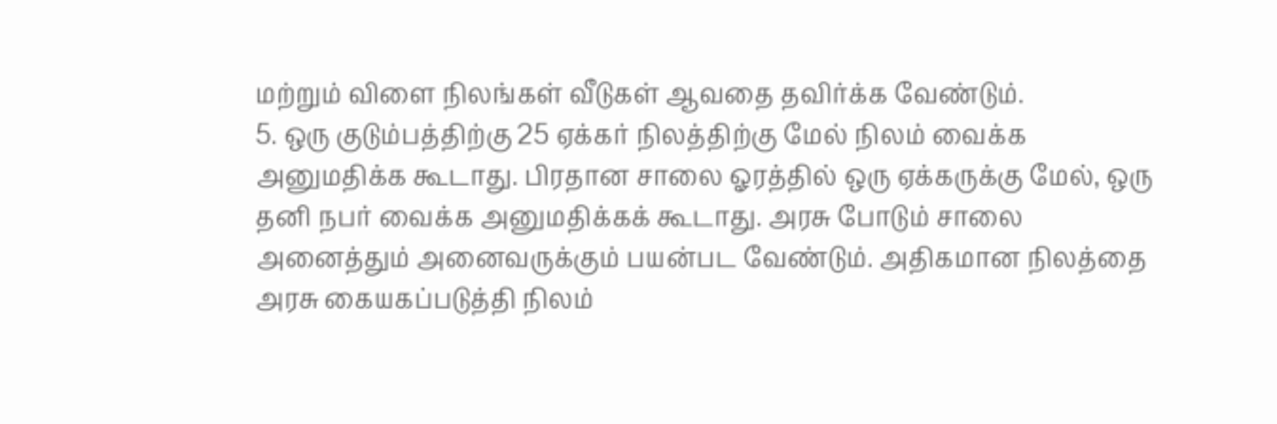மற்றும் விளை நிலங்கள் வீடுகள் ஆவதை தவிர்க்க வேண்டும்.
5. ஒரு குடும்பத்திற்கு 25 ஏக்கர் நிலத்திற்கு மேல் நிலம் வைக்க அனுமதிக்க கூடாது. பிரதான சாலை ஓரத்தில் ஒரு ஏக்கருக்கு மேல், ஒரு தனி நபர் வைக்க அனுமதிக்கக் கூடாது. அரசு போடும் சாலை அனைத்தும் அனைவருக்கும் பயன்பட வேண்டும். அதிகமான நிலத்தை அரசு கையகப்படுத்தி நிலம்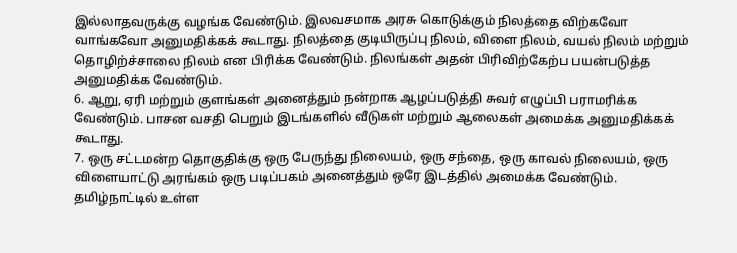இல்லாதவருக்கு வழங்க வேண்டும். இலவசமாக அரசு கொடுக்கும் நிலத்தை விற்கவோ வாங்கவோ அனுமதிக்கக் கூடாது. நிலத்தை குடியிருப்பு நிலம், விளை நிலம், வயல் நிலம் மற்றும் தொழிற்ச்சாலை நிலம் என பிரிக்க வேண்டும். நிலங்கள் அதன் பிரிவிற்கேற்ப பயன்படுத்த அனுமதிக்க வேண்டும்.
6. ஆறு, ஏரி மற்றும் குளங்கள் அனைத்தும் நன்றாக ஆழப்படுத்தி சுவர் எழுப்பி பராமரிக்க வேண்டும். பாசன வசதி பெறும் இடங்களில் வீடுகள் மற்றும் ஆலைகள் அமைக்க அனுமதிக்கக் கூடாது.
7. ஒரு சட்டமன்ற தொகுதிக்கு ஒரு பேருந்து நிலையம், ஒரு சந்தை, ஒரு காவல் நிலையம், ஒரு விளையாட்டு அரங்கம் ஒரு படிப்பகம் அனைத்தும் ஒரே இடத்தில் அமைக்க வேண்டும். தமிழ்நாட்டில் உள்ள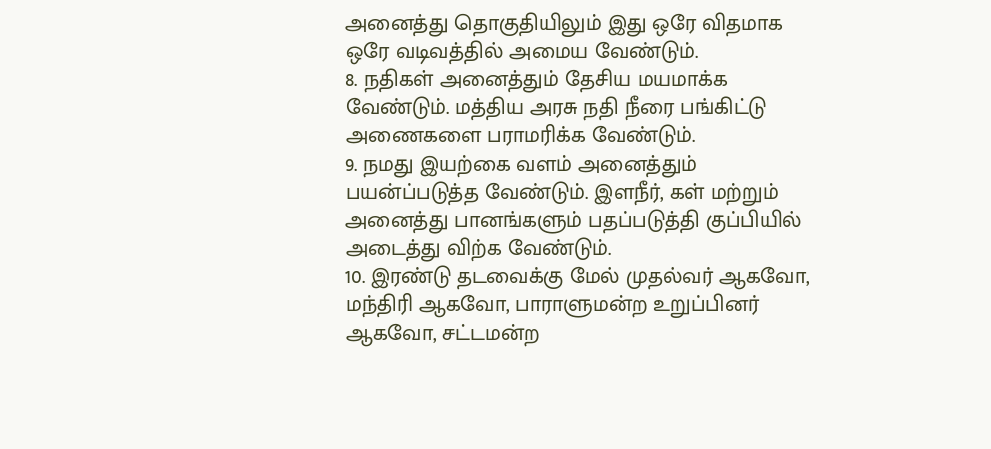அனைத்து தொகுதியிலும் இது ஒரே விதமாக ஒரே வடிவத்தில் அமைய வேண்டும்.
8. நதிகள் அனைத்தும் தேசிய மயமாக்க வேண்டும். மத்திய அரசு நதி நீரை பங்கிட்டு அணைகளை பராமரிக்க வேண்டும்.
9. நமது இயற்கை வளம் அனைத்தும் பயன்ப்படுத்த வேண்டும். இளநீர், கள் மற்றும் அனைத்து பானங்களும் பதப்படுத்தி குப்பியில் அடைத்து விற்க வேண்டும்.
10. இரண்டு தடவைக்கு மேல் முதல்வர் ஆகவோ, மந்திரி ஆகவோ, பாராளுமன்ற உறுப்பினர் ஆகவோ, சட்டமன்ற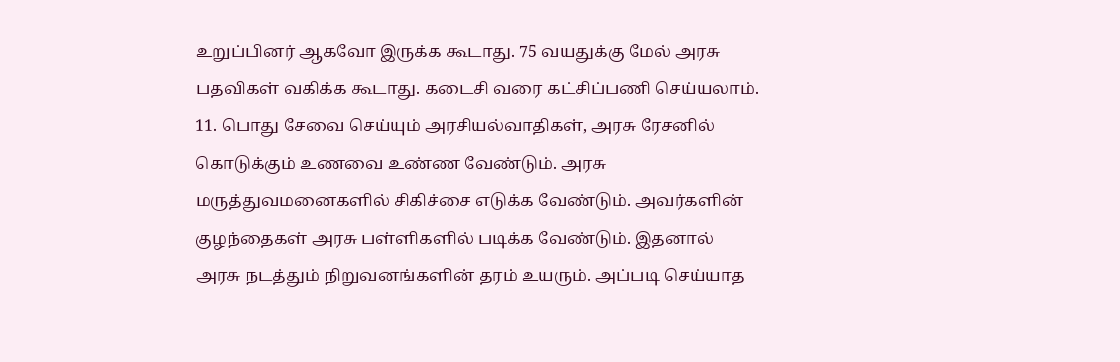உறுப்பினர் ஆகவோ இருக்க கூடாது. 75 வயதுக்கு மேல் அரசு பதவிகள் வகிக்க கூடாது. கடைசி வரை கட்சிப்பணி செய்யலாம்.
11. பொது சேவை செய்யும் அரசியல்வாதிகள், அரசு ரேசனில் கொடுக்கும் உணவை உண்ண வேண்டும். அரசு மருத்துவமனைகளில் சிகிச்சை எடுக்க வேண்டும். அவர்களின் குழந்தைகள் அரசு பள்ளிகளில் படிக்க வேண்டும். இதனால் அரசு நடத்தும் நிறுவனங்களின் தரம் உயரும். அப்படி செய்யாத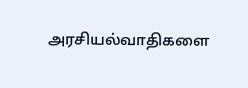அரசியல்வாதிகளை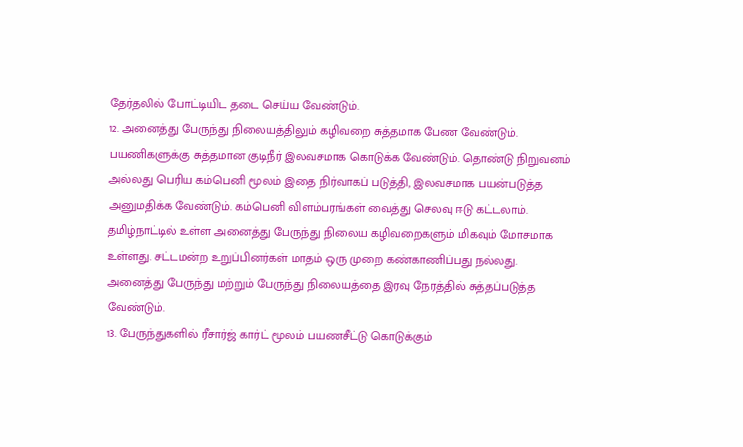தேர்தலில் போட்டியிட தடை செய்ய வேண்டும்.
12. அனைத்து பேருந்து நிலையத்திலும் கழிவறை சுத்தமாக பேண வேண்டும். பயணிகளுக்கு சுத்தமான குடிநீர் இலவசமாக கொடுக்க வேண்டும். தொண்டு நிறுவனம் அல்லது பெரிய கம்பெனி மூலம் இதை நிர்வாகப் படுத்தி, இலவசமாக பயன்படுத்த அனுமதிக்க வேண்டும். கம்பெனி விளம்பரங்கள் வைத்து செலவு ஈடு கட்டலாம். தமிழ்நாட்டில் உள்ள அனைத்து பேருந்து நிலைய கழிவறைகளும் மிகவும் மோசமாக உள்ளது. சட்டமன்ற உறுப்பினர்கள் மாதம் ஒரு முறை கண்காணிப்பது நல்லது. அனைத்து பேருந்து மற்றும் பேருந்து நிலையத்தை இரவு நேரத்தில் சுத்தப்படுத்த வேண்டும்.
13. பேருந்துகளில் ரீசார்ஜ் கார்ட் மூலம் பயணசீட்டு கொடுக்கும்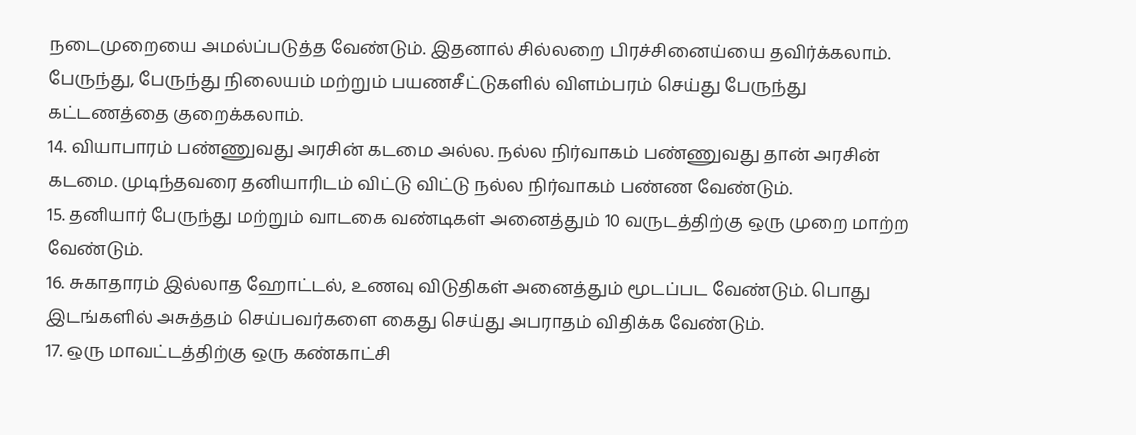நடைமுறையை அமல்ப்படுத்த வேண்டும். இதனால் சில்லறை பிரச்சினைய்யை தவிர்க்கலாம். பேருந்து, பேருந்து நிலையம் மற்றும் பயணசீட்டுகளில் விளம்பரம் செய்து பேருந்து கட்டணத்தை குறைக்கலாம்.
14. வியாபாரம் பண்ணுவது அரசின் கடமை அல்ல. நல்ல நிர்வாகம் பண்ணுவது தான் அரசின் கடமை. முடிந்தவரை தனியாரிடம் விட்டு விட்டு நல்ல நிர்வாகம் பண்ண வேண்டும்.
15. தனியார் பேருந்து மற்றும் வாடகை வண்டிகள் அனைத்தும் 10 வருடத்திற்கு ஒரு முறை மாற்ற வேண்டும்.
16. சுகாதாரம் இல்லாத ஹோட்டல், உணவு விடுதிகள் அனைத்தும் மூடப்பட வேண்டும். பொது இடங்களில் அசுத்தம் செய்பவர்களை கைது செய்து அபராதம் விதிக்க வேண்டும்.
17. ஒரு மாவட்டத்திற்கு ஒரு கண்காட்சி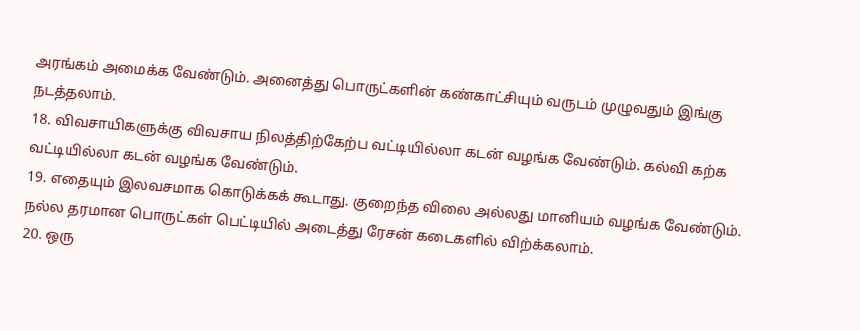அரங்கம் அமைக்க வேண்டும். அனைத்து பொருட்களின் கண்காட்சியும் வருடம் முழுவதும் இங்கு நடத்தலாம்.
18. விவசாயிகளுக்கு விவசாய நிலத்திற்கேற்ப வட்டியில்லா கடன் வழங்க வேண்டும். கல்வி கற்க வட்டியில்லா கடன் வழங்க வேண்டும்.
19. எதையும் இலவசமாக கொடுக்கக் கூடாது. குறைந்த விலை அல்லது மானியம் வழங்க வேண்டும். நல்ல தரமான பொருட்கள் பெட்டியில் அடைத்து ரேசன் கடைகளில் விற்க்கலாம்.
20. ஒரு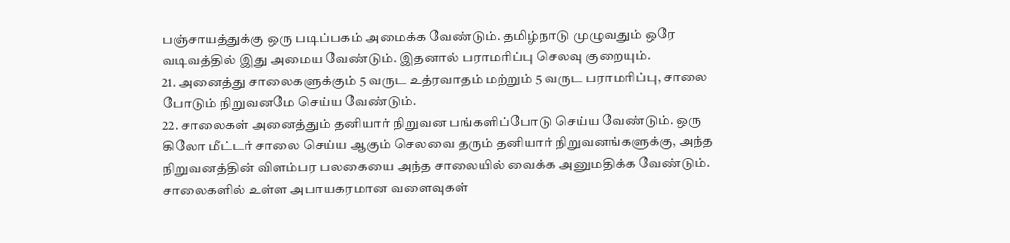பஞ்சாயத்துக்கு ஒரு படிப்பகம் அமைக்க வேண்டும். தமிழ்நாடு முழுவதும் ஒரே வடிவத்தில் இது அமைய வேண்டும். இதனால் பராமரிப்பு செலவு குறையும்.
21. அனைத்து சாலைகளுக்கும் 5 வருட உத்ரவாதம் மற்றும் 5 வருட பராமரிப்பு, சாலை போடும் நிறுவனமே செய்ய வேண்டும்.
22. சாலைகள் அனைத்தும் தனியார் நிறுவன பங்களிப்போடு செய்ய வேண்டும். ஒரு கிலோ மீட்டர் சாலை செய்ய ஆகும் செலவை தரும் தனியார் நிறுவனங்களுக்கு, அந்த நிறுவனத்தின் விளம்பர பலகையை அந்த சாலையில் வைக்க அனுமதிக்க வேண்டும். சாலைகளில் உள்ள அபாயகரமான வளைவுகள்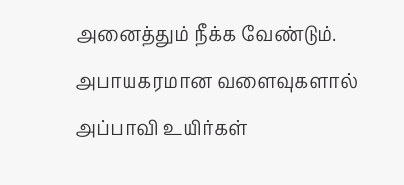அனைத்தும் நீக்க வேண்டும். அபாயகரமான வளைவுகளால் அப்பாவி உயிர்கள்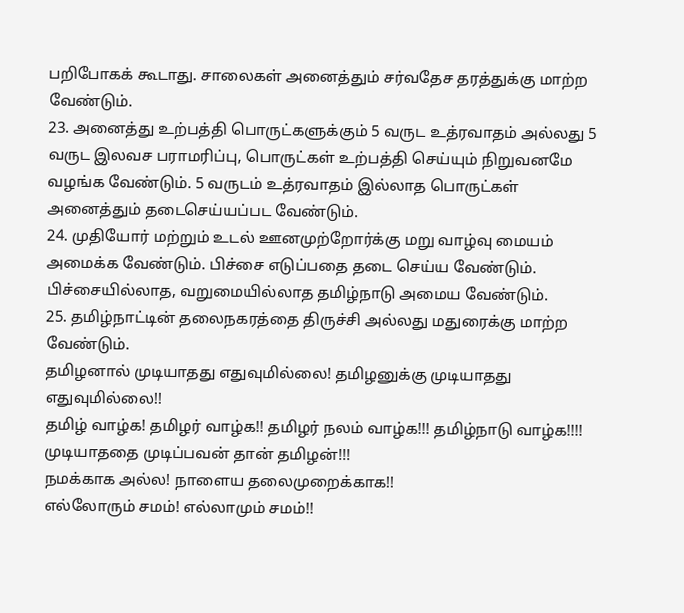பறிபோகக் கூடாது. சாலைகள் அனைத்தும் சர்வதேச தரத்துக்கு மாற்ற வேண்டும்.
23. அனைத்து உற்பத்தி பொருட்களுக்கும் 5 வருட உத்ரவாதம் அல்லது 5 வருட இலவச பராமரிப்பு, பொருட்கள் உற்பத்தி செய்யும் நிறுவனமே வழங்க வேண்டும். 5 வருடம் உத்ரவாதம் இல்லாத பொருட்கள் அனைத்தும் தடைசெய்யப்பட வேண்டும்.
24. முதியோர் மற்றும் உடல் ஊனமுற்றோர்க்கு மறு வாழ்வு மையம் அமைக்க வேண்டும். பிச்சை எடுப்பதை தடை செய்ய வேண்டும். பிச்சையில்லாத, வறுமையில்லாத தமிழ்நாடு அமைய வேண்டும்.
25. தமிழ்நாட்டின் தலைநகரத்தை திருச்சி அல்லது மதுரைக்கு மாற்ற வேண்டும்.
தமிழனால் முடியாதது எதுவுமில்லை! தமிழனுக்கு முடியாதது எதுவுமில்லை!!
தமிழ் வாழ்க! தமிழர் வாழ்க!! தமிழர் நலம் வாழ்க!!! தமிழ்நாடு வாழ்க!!!!
முடியாததை முடிப்பவன் தான் தமிழன்!!!
நமக்காக அல்ல! நாளைய தலைமுறைக்காக!!
எல்லோரும் சமம்! எல்லாமும் சமம்!!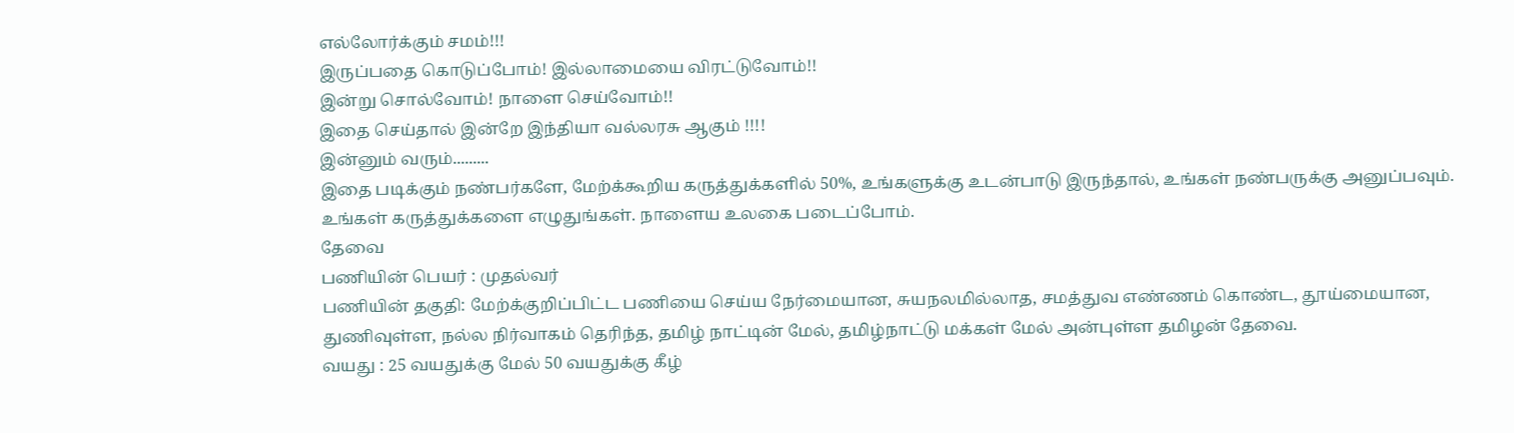எல்லோர்க்கும் சமம்!!!
இருப்பதை கொடுப்போம்! இல்லாமையை விரட்டுவோம்!!
இன்று சொல்வோம்! நாளை செய்வோம்!!
இதை செய்தால் இன்றே இந்தியா வல்லரசு ஆகும் !!!!
இன்னும் வரும்.........
இதை படிக்கும் நண்பர்களே, மேற்க்கூறிய கருத்துக்களில் 50%, உங்களுக்கு உடன்பாடு இருந்தால், உங்கள் நண்பருக்கு அனுப்பவும். உங்கள் கருத்துக்களை எழுதுங்கள். நாளைய உலகை படைப்போம்.
தேவை
பணியின் பெயர் : முதல்வர்
பணியின் தகுதி: மேற்க்குறிப்பிட்ட பணியை செய்ய நேர்மையான, சுயநலமில்லாத, சமத்துவ எண்ணம் கொண்ட, தூய்மையான, துணிவுள்ள, நல்ல நிர்வாகம் தெரிந்த, தமிழ் நாட்டின் மேல், தமிழ்நாட்டு மக்கள் மேல் அன்புள்ள தமிழன் தேவை.
வயது : 25 வயதுக்கு மேல் 50 வயதுக்கு கீழ்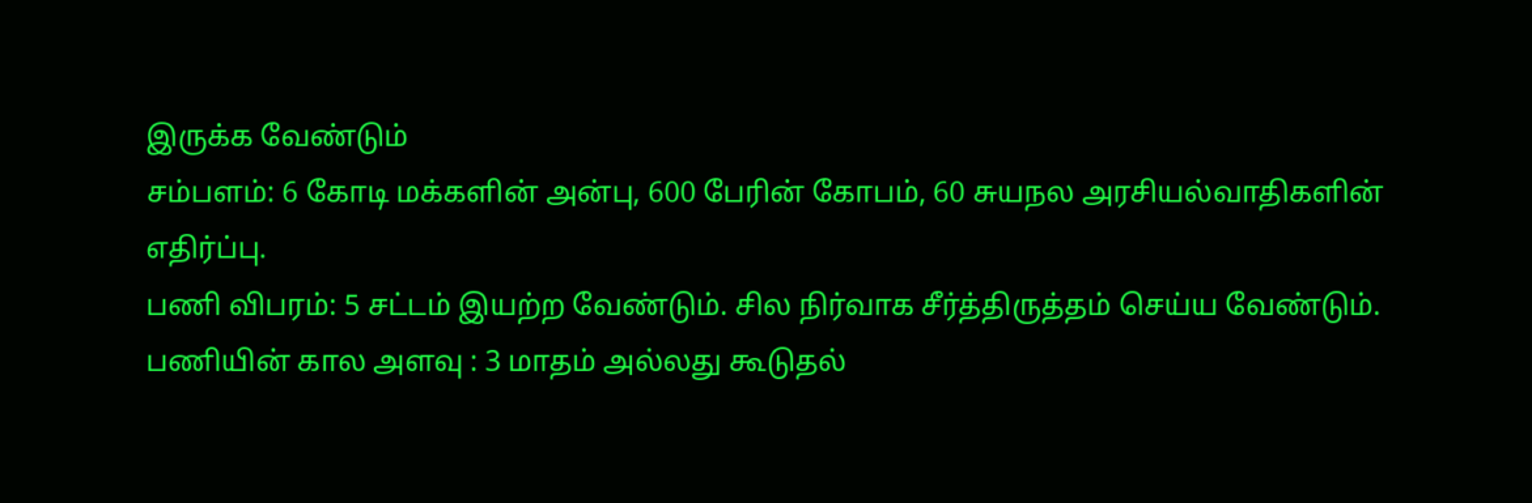இருக்க வேண்டும்
சம்பளம்: 6 கோடி மக்களின் அன்பு, 600 பேரின் கோபம், 60 சுயநல அரசியல்வாதிகளின் எதிர்ப்பு.
பணி விபரம்: 5 சட்டம் இயற்ற வேண்டும். சில நிர்வாக சீர்த்திருத்தம் செய்ய வேண்டும்.
பணியின் கால அளவு : 3 மாதம் அல்லது கூடுதல்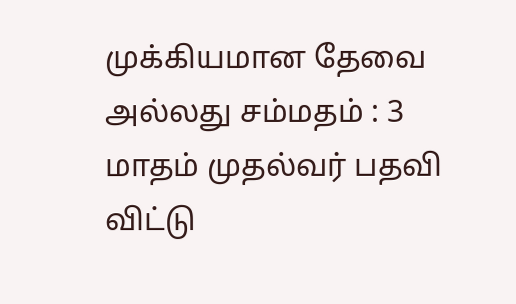முக்கியமான தேவை அல்லது சம்மதம் : 3 மாதம் முதல்வர் பதவி விட்டு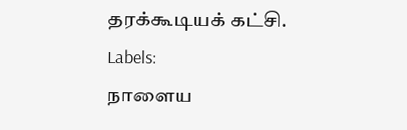தரக்கூடியக் கட்சி.
Labels:
நாளைய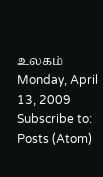உலகம்
Monday, April 13, 2009
Subscribe to:
Posts (Atom)